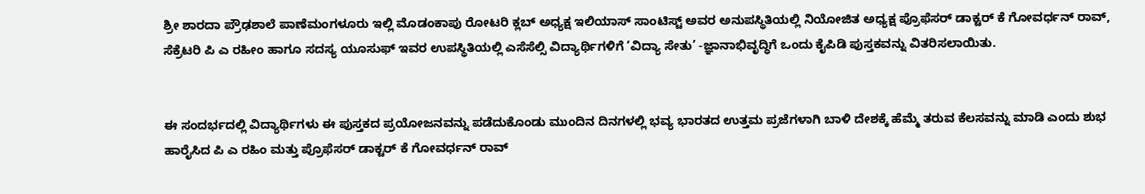ಶ್ರೀ ಶಾರದಾ ಪ್ರೌಢಶಾಲೆ ಪಾಣೆಮಂಗಳೂರು ಇಲ್ಲಿ ಮೊಡಂಕಾಪು ರೋಟರಿ ಕ್ಲಬ್ ಅಧ್ಯಕ್ಷ ಇಲಿಯಾಸ್ ಸಾಂಟಿಸ್ಟ್ ಅವರ ಅನುಪಸ್ಥಿತಿಯಲ್ಲಿ ನಿಯೋಜಿತ ಅಧ್ಯಕ್ಷ ಪ್ರೊಫೆಸರ್ ಡಾಕ್ಟರ್ ಕೆ ಗೋವರ್ಧನ್ ರಾವ್, ಸೆಕ್ರೆಟರಿ ಪಿ ಎ ರಹೀಂ ಹಾಗೂ ಸದಸ್ಯ ಯೂಸುಫ್ ಇವರ ಉಪಸ್ಥಿತಿಯಲ್ಲಿ ಎಸೆಸೆಲ್ಸಿ ವಿದ್ಯಾರ್ಥಿಗಳಿಗೆ ‘ವಿದ್ಯಾ ಸೇತು’ -ಜ್ಞಾನಾಭಿವೃದ್ಧಿಗೆ ಒಂದು ಕೈಪಿಡಿ ಪುಸ್ತಕವನ್ನು ವಿತರಿಸಲಾಯಿತು.


ಈ ಸಂದರ್ಭದಲ್ಲಿ ವಿದ್ಯಾರ್ಥಿಗಳು ಈ ಪುಸ್ತಕದ ಪ್ರಯೋಜನವನ್ನು ಪಡೆದುಕೊಂಡು ಮುಂದಿನ ದಿನಗಳಲ್ಲಿ ಭವ್ಯ ಭಾರತದ ಉತ್ತಮ ಪ್ರಜೆಗಳಾಗಿ ಬಾಳಿ ದೇಶಕ್ಕೆ ಹೆಮ್ಮೆ ತರುವ ಕೆಲಸವನ್ನು ಮಾಡಿ ಎಂದು ಶುಭ ಹಾರೈಸಿದ ಪಿ ಎ ರಹಿಂ ಮತ್ತು ಪ್ರೊಫೆಸರ್ ಡಾಕ್ಟರ್ ಕೆ ಗೋವರ್ಧನ್ ರಾವ್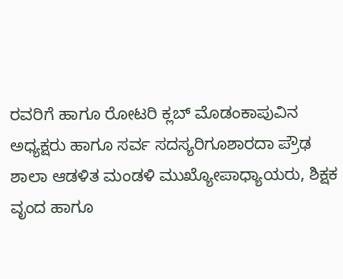ರವರಿಗೆ ಹಾಗೂ ರೋಟರಿ ಕ್ಲಬ್ ಮೊಡಂಕಾಪುವಿನ ಅಧ್ಯಕ್ಷರು ಹಾಗೂ ಸರ್ವ ಸದಸ್ಯರಿಗೂಶಾರದಾ ಪ್ರೌಢ ಶಾಲಾ ಆಡಳಿತ ಮಂಡಳಿ ಮುಖ್ಯೋಪಾಧ್ಯಾಯರು, ಶಿಕ್ಷಕ ವೃಂದ ಹಾಗೂ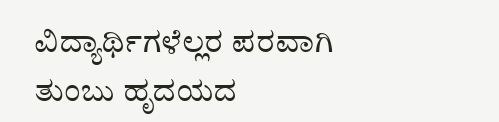ವಿದ್ಯಾರ್ಥಿಗಳೆಲ್ಲರ ಪರವಾಗಿ ತುಂಬು ಹೃದಯದ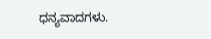ಧನ್ಯವಾದಗಳು.